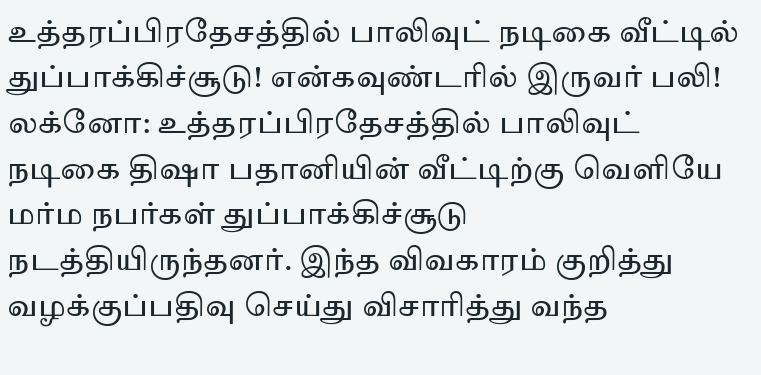உத்தரப்பிரதேசத்தில் பாலிவுட் நடிகை வீட்டில் துப்பாக்கிச்சூடு! என்கவுண்டரில் இருவர் பலி!
லக்னோ: உத்தரப்பிரதேசத்தில் பாலிவுட் நடிகை திஷா பதானியின் வீட்டிற்கு வெளியே மர்ம நபர்கள் துப்பாக்கிச்சூடு நடத்தியிருந்தனர். இந்த விவகாரம் குறித்து வழக்குப்பதிவு செய்து விசாரித்து வந்த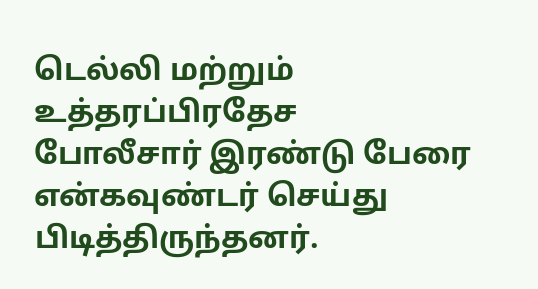டெல்லி மற்றும் உத்தரப்பிரதேச போலீசார் இரண்டு பேரை என்கவுண்டர் செய்து பிடித்திருந்தனர்.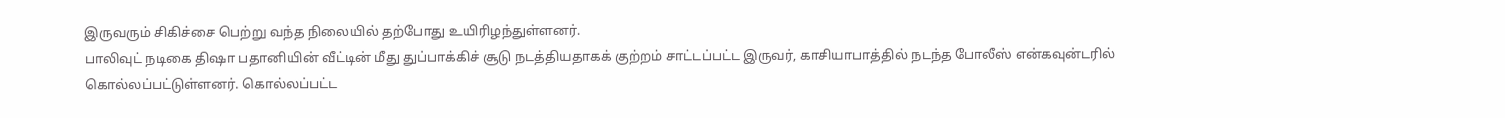இருவரும் சிகிச்சை பெற்று வந்த நிலையில் தற்போது உயிரிழந்துள்ளனர்.
பாலிவுட் நடிகை திஷா பதானியின் வீட்டின் மீது துப்பாக்கிச் சூடு நடத்தியதாகக் குற்றம் சாட்டப்பட்ட இருவர், காசியாபாத்தில் நடந்த போலீஸ் என்கவுன்டரில் கொல்லப்பட்டுள்ளனர். கொல்லப்பட்ட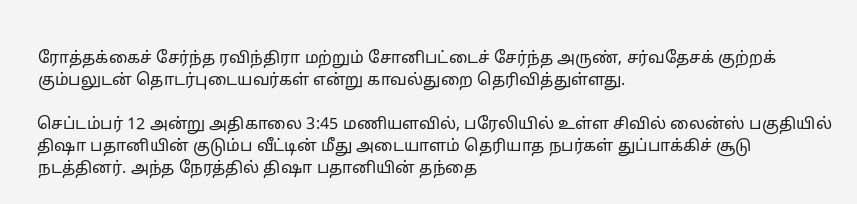ரோத்தக்கைச் சேர்ந்த ரவிந்திரா மற்றும் சோனிபட்டைச் சேர்ந்த அருண், சர்வதேசக் குற்றக் கும்பலுடன் தொடர்புடையவர்கள் என்று காவல்துறை தெரிவித்துள்ளது.

செப்டம்பர் 12 அன்று அதிகாலை 3:45 மணியளவில், பரேலியில் உள்ள சிவில் லைன்ஸ் பகுதியில் திஷா பதானியின் குடும்ப வீட்டின் மீது அடையாளம் தெரியாத நபர்கள் துப்பாக்கிச் சூடு நடத்தினர். அந்த நேரத்தில் திஷா பதானியின் தந்தை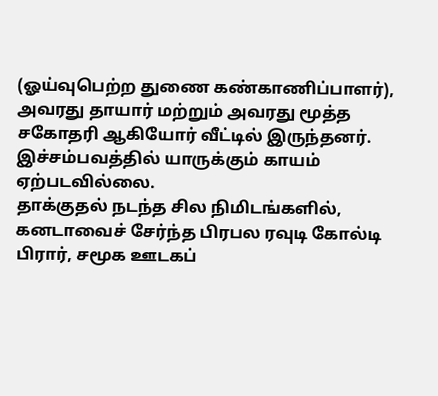(ஓய்வுபெற்ற துணை கண்காணிப்பாளர்), அவரது தாயார் மற்றும் அவரது மூத்த சகோதரி ஆகியோர் வீட்டில் இருந்தனர். இச்சம்பவத்தில் யாருக்கும் காயம் ஏற்படவில்லை.
தாக்குதல் நடந்த சில நிமிடங்களில், கனடாவைச் சேர்ந்த பிரபல ரவுடி கோல்டி பிரார், சமூக ஊடகப்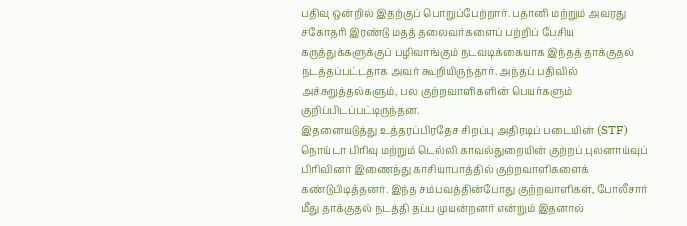பதிவு ஒன்றில் இதற்குப் பொறுப்பேற்றார். பதானி மற்றும் அவரது சகோதரி இரண்டு மதத் தலைவர்களைப் பற்றிப் பேசிய கருத்துக்களுக்குப் பழிவாங்கும் நடவடிக்கையாக இந்தத் தாக்குதல் நடத்தப்பட்டதாக அவர் கூறியிருந்தார். அந்தப் பதிவில் அச்சுறுத்தல்களும், பல குற்றவாளிகளின் பெயர்களும் குறிப்பிடப்பட்டிருந்தன.
இதனையடுத்து உத்தரப்பிரதேச சிறப்பு அதிரடிப் படையின் (STF) நொய்டா பிரிவு மற்றும் டெல்லி காவல்துறையின் குற்றப் புலனாய்வுப் பிரிவினர் இணைந்து காசியாபாத்தில் குற்றவாளிகளைக் கண்டுபிடித்தனர். இந்த சம்பவத்தின்போது குற்றவாளிகள், போலீசார் மீது தாக்குதல் நடத்தி தப்ப முயன்றனர் என்றும் இதனால்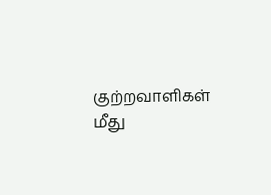குற்றவாளிகள் மீது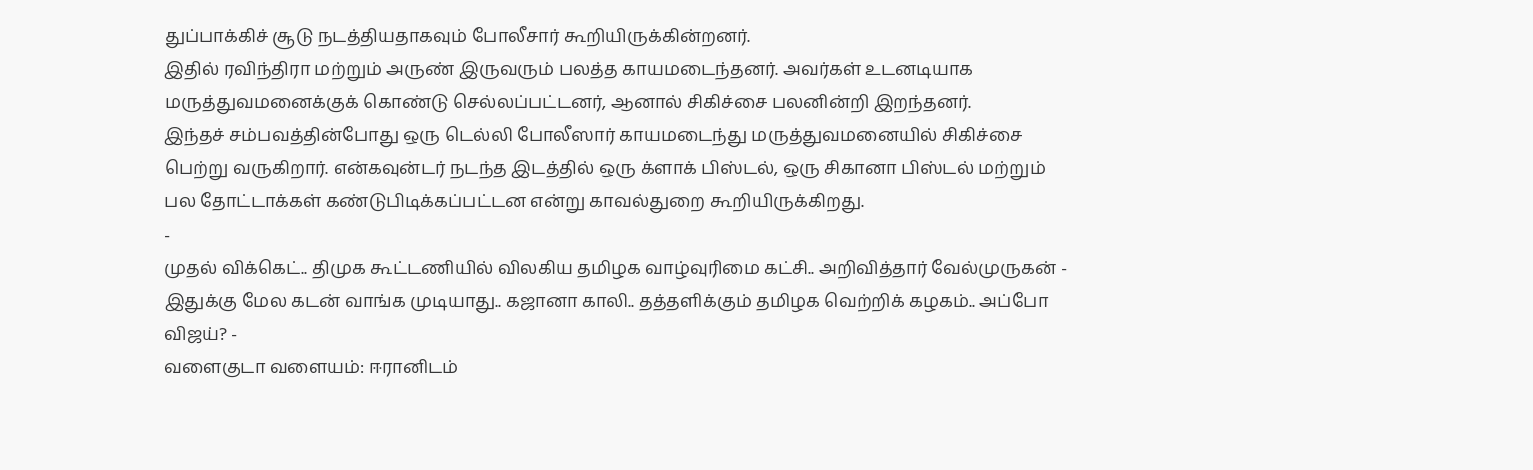துப்பாக்கிச் சூடு நடத்தியதாகவும் போலீசார் கூறியிருக்கின்றனர்.
இதில் ரவிந்திரா மற்றும் அருண் இருவரும் பலத்த காயமடைந்தனர். அவர்கள் உடனடியாக மருத்துவமனைக்குக் கொண்டு செல்லப்பட்டனர், ஆனால் சிகிச்சை பலனின்றி இறந்தனர்.
இந்தச் சம்பவத்தின்போது ஒரு டெல்லி போலீஸார் காயமடைந்து மருத்துவமனையில் சிகிச்சை பெற்று வருகிறார். என்கவுன்டர் நடந்த இடத்தில் ஒரு க்ளாக் பிஸ்டல், ஒரு சிகானா பிஸ்டல் மற்றும் பல தோட்டாக்கள் கண்டுபிடிக்கப்பட்டன என்று காவல்துறை கூறியிருக்கிறது.
-
முதல் விக்கெட்.. திமுக கூட்டணியில் விலகிய தமிழக வாழ்வுரிமை கட்சி.. அறிவித்தார் வேல்முருகன் -
இதுக்கு மேல கடன் வாங்க முடியாது.. கஜானா காலி.. தத்தளிக்கும் தமிழக வெற்றிக் கழகம்.. அப்போ விஜய்? -
வளைகுடா வளையம்: ஈரானிடம்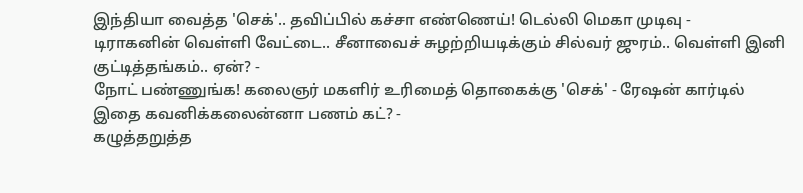இந்தியா வைத்த 'செக்'.. தவிப்பில் கச்சா எண்ணெய்! டெல்லி மெகா முடிவு -
டிராகனின் வெள்ளி வேட்டை.. சீனாவைச் சுழற்றியடிக்கும் சில்வர் ஜுரம்.. வெள்ளி இனி குட்டித்தங்கம்.. ஏன்? -
நோட் பண்ணுங்க! கலைஞர் மகளிர் உரிமைத் தொகைக்கு 'செக்' - ரேஷன் கார்டில் இதை கவனிக்கலைன்னா பணம் கட்? -
கழுத்தறுத்த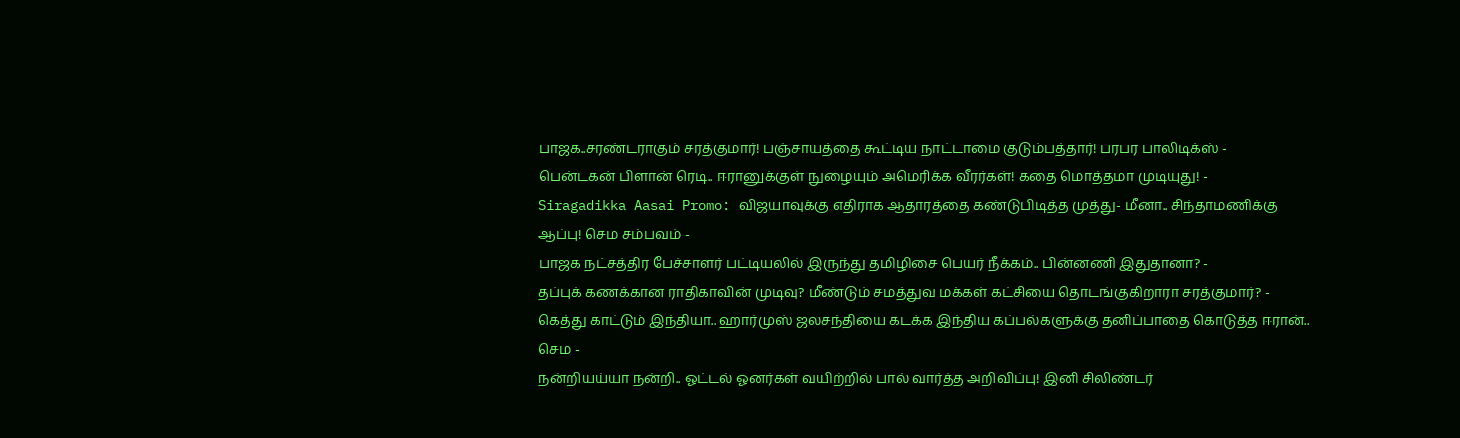பாஜக..சரண்டராகும் சரத்குமார்! பஞ்சாயத்தை கூட்டிய நாட்டாமை குடும்பத்தார்! பரபர பாலிடிக்ஸ் -
பென்டகன் பிளான் ரெடி.. ஈரானுக்குள் நுழையும் அமெரிக்க வீரர்கள்! கதை மொத்தமா முடியுது! -
Siragadikka Aasai Promo: விஜயாவுக்கு எதிராக ஆதாரத்தை கண்டுபிடித்த முத்து- மீனா.. சிந்தாமணிக்கு ஆப்பு! செம சம்பவம் -
பாஜக நட்சத்திர பேச்சாளர் பட்டியலில் இருந்து தமிழிசை பெயர் நீக்கம்.. பின்னணி இதுதானா? -
தப்புக் கணக்கான ராதிகாவின் முடிவு? மீண்டும் சமத்துவ மக்கள் கட்சியை தொடங்குகிறாரா சரத்குமார்? -
கெத்து காட்டும் இந்தியா.. ஹார்முஸ் ஜலசந்தியை கடக்க இந்திய கப்பல்களுக்கு தனிப்பாதை கொடுத்த ஈரான்.. செம -
நன்றியய்யா நன்றி.. ஓட்டல் ஓனர்கள் வயிற்றில் பால் வார்த்த அறிவிப்பு! இனி சிலிண்டர்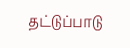தட்டுப்பாடு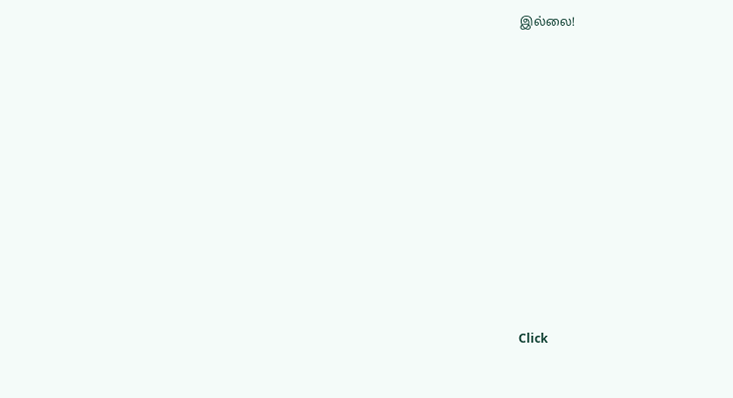இல்லை!












Click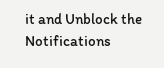it and Unblock the Notifications